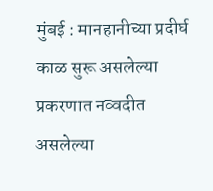मुंबई : मानहानीच्या प्रदीर्घ काळ सुरू असलेल्या प्रकरणात नव्वदीत असलेल्या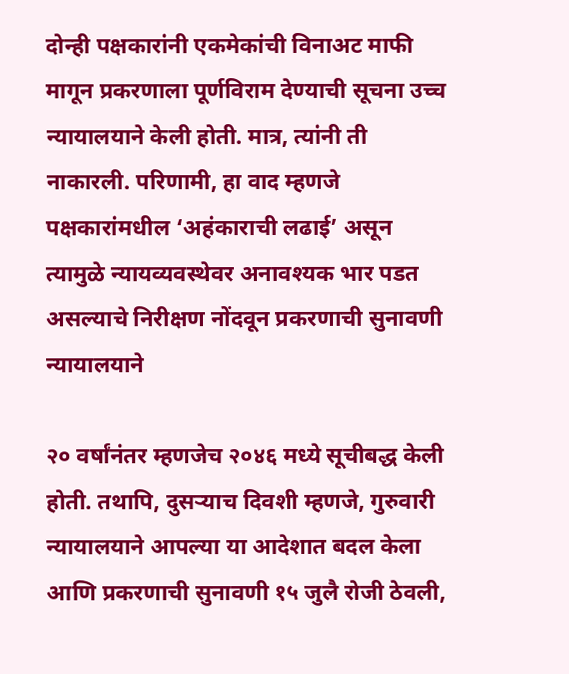दोन्ही पक्षकारांनी एकमेकांची विनाअट माफी मागून प्रकरणाला पूर्णविराम देण्याची सूचना उच्च न्यायालयाने केली होती. मात्र, त्यांनी ती नाकारली. परिणामी, हा वाद म्हणजे पक्षकारांमधील ‘अहंकाराची लढाई’ असून त्यामुळे न्यायव्यवस्थेवर अनावश्यक भार पडत असल्याचे निरीक्षण नोंदवून प्रकरणाची सुनावणी न्यायालयाने

२० वर्षांनंतर म्हणजेच २०४६ मध्ये सूचीबद्ध केली होती. तथापि, दुसऱ्याच दिवशी म्हणजे, गुरुवारी न्यायालयाने आपल्या या आदेशात बदल केला आणि प्रकरणाची सुनावणी १५ जुलै रोजी ठेवली,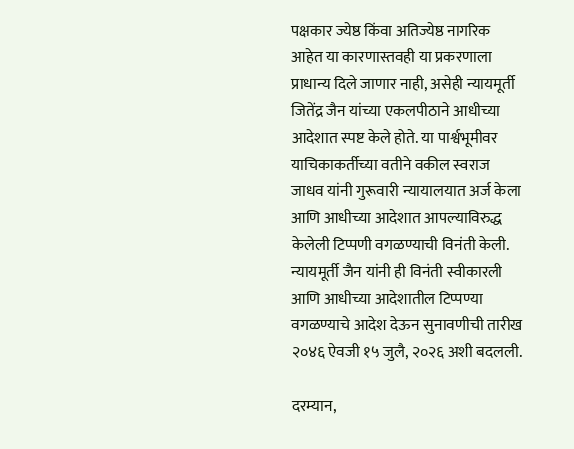पक्षकार ज्येष्ठ किंवा अतिज्येष्ठ नागरिक आहेत या कारणास्तवही या प्रकरणाला प्राधान्य दिले जाणार नाही, असेही न्यायमूर्ती जितेंद्र जैन यांच्या एकलपीठाने आधीच्या आदेशात स्पष्ट केले होते. या पार्श्वभूमीवर याचिकाकर्तीच्या वतीने वकील स्वराज जाधव यांनी गुरूवारी न्यायालयात अर्ज केला आणि आधीच्या आदेशात आपल्याविरुद्ध केलेली टिप्पणी वगळण्याची विनंती केली. न्यायमूर्ती जैन यांनी ही विनंती स्वीकारली आणि आधीच्या आदेशातील टिप्पण्या वगळण्याचे आदेश देऊन सुनावणीची तारीख २०४६ ऐवजी १५ जुलै, २०२६ अशी बदलली.

दरम्यान,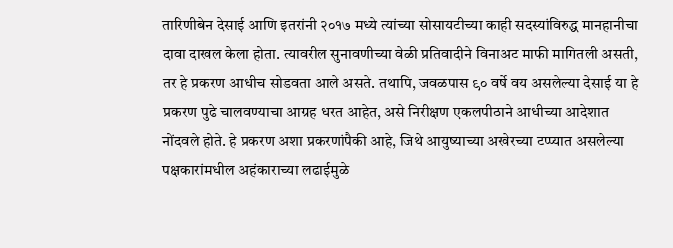तारिणीबेन देसाई आणि इतरांनी २०१७ मध्ये त्यांच्या सोसायटीच्या काही सदस्यांविरुद्ध मानहानीचा दावा दाखल केला होता. त्यावरील सुनावणीच्या वेळी प्रतिवादीने विनाअट माफी मागितली असती, तर हे प्रकरण आधीच सोडवता आले असते. तथापि, जवळपास ९० वर्षे वय असलेल्या देसाई या हे प्रकरण पुढे चालवण्याचा आग्रह धरत आहेत, असे निरीक्षण एकलपीठाने आधीच्या आदेशात नोंदवले होते. हे प्रकरण अशा प्रकरणांपैकी आहे, जिथे आयुष्याच्या अखेरच्या टप्प्यात असलेल्या पक्षकारांमधील अहंकाराच्या लढाईमुळे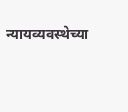न्यायव्यवस्थेच्या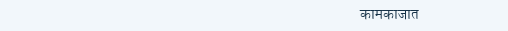कामकाजात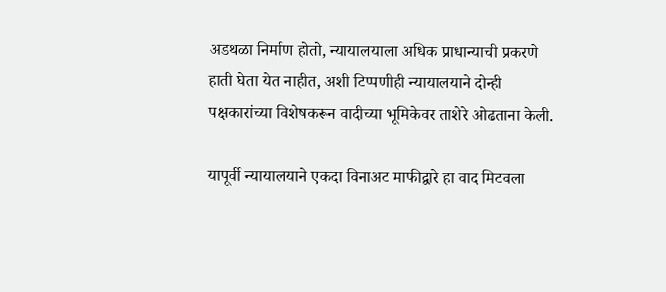अडथळा निर्माण होतो, न्यायालयाला अधिक प्राधान्याची प्रकरणे हाती घेता येत नाहीत, अशी टिप्पणीही न्यायालयाने दोन्ही पक्षकारांच्या विशेषकरून वादीच्या भूमिकेवर ताशेरे ओढताना केली.

यापूर्वी न्यायालयाने एकदा विनाअट माफीद्वारे हा वाद मिटवला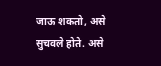जाऊ शकतो, असे सुचवले होते. असे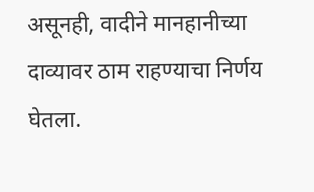असूनही, वादीने मानहानीच्या दाव्यावर ठाम राहण्याचा निर्णय घेतला.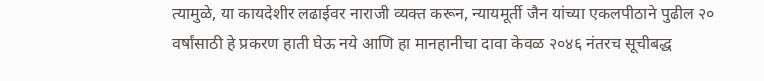त्यामुळे, या कायदेशीर लढाईवर नाराजी व्यक्त करून, न्यायमूर्ती जैन यांच्या एकलपीठाने पुढील २० वर्षांसाठी हे प्रकरण हाती घेऊ नये आणि हा मानहानीचा दावा केवळ २०४६ नंतरच सूचीबद्ध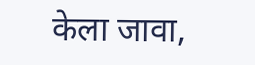केला जावा,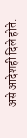असे आदेशही दिले होते.